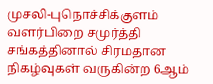முசலி-புநொச்சிக்குளம் வளர்பிறை சமுர்த்தி சங்கத்தினால் சிரமதான நிகழ்வுகள் வருகின்ற 6ஆம்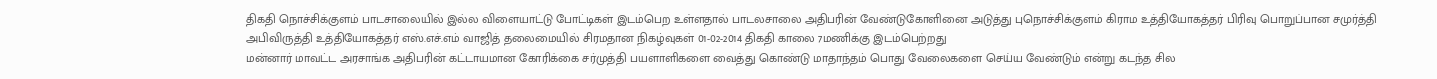திகதி நொச்சிக்குளம் பாடசாலையில் இல்ல விளையாட்டு போட்டிகள் இடம்பெற உள்ளதால் பாடலசாலை அதிபரின் வேண்டுகோளினை அடுத்து புநொச்சிக்குளம் கிராம உத்தியோகத்தர் பிரிவு பொறுப்பான சமுர்த்தி அபிவிருத்தி உத்தியோகத்தர் எஸ்.எச்.எம் வாஜித் தலைமையில் சிரமதான நிகழ்வுகள் 01-02-2014 திகதி காலை 7மணிக்கு இடம்பெற்றது
மன்னார் மாவட்ட அரசாங்க அதிபரின் கட்டாயமான கோரிக்கை சர்முத்தி பயளாளிகளை வைத்து கொண்டு மாதாந்தம் பொது வேலைகளை செய்ய வேண்டும் என்று கடந்த சில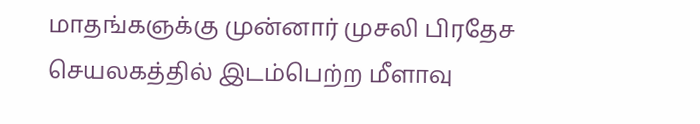மாதங்கஞக்கு முன்னார் முசலி பிரதேச செயலகத்தில் இடம்பெற்ற மீளாவு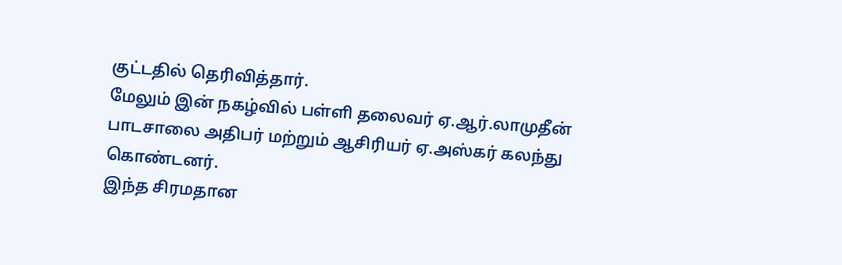குட்டதில் தெரிவித்தார்.
மேலும் இன் நகழ்வில் பள்ளி தலைவர் ஏ.ஆர்.லாமுதீன் பாடசாலை அதிபர் மற்றும் ஆசிரியர் ஏ.அஸ்கர் கலந்து கொண்டனர்.
இந்த சிரமதான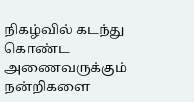நிகழ்வில் கடந்து கொண்ட அணைவருக்கும் நன்றிகளை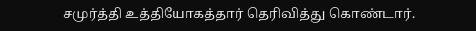சமுர்த்தி உத்தியோகத்தார் தெரிவித்து கொண்டார்.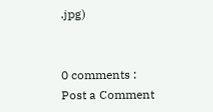.jpg)


0 comments :
Post a Comment